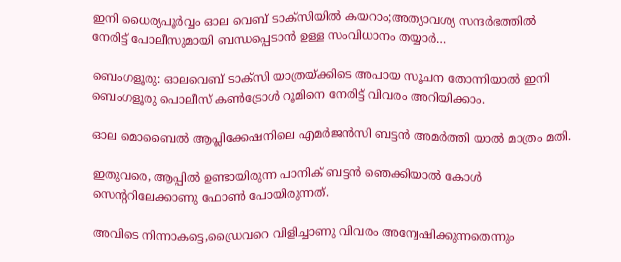ഇനി ധൈര്യപൂര്‍വ്വം ഓല വെബ്‌ ടാക്സിയില്‍ കയറാം;അത്യാവശ്യ സന്ദര്‍ഭത്തില്‍ നേരിട്ട് പോലീസുമായി ബന്ധപ്പെടാന്‍ ഉള്ള സംവിധാനം തയ്യാര്‍…

ബെംഗളൂരു: ഓലവെബ് ടാക്സി യാത്രയ്ക്കിടെ അപായ സൂചന തോന്നിയാൽ ഇനി ബെംഗളൂരു പൊലീസ് കൺട്രോൾ റൂമിനെ നേരിട്ട് വിവരം അറിയിക്കാം.

ഓല മൊബൈൽ ആപ്ലിക്കേഷനിലെ എമർജൻസി ബട്ടൻ അമർത്തി യാൽ മാത്രം മതി.

ഇതുവരെ, ആപ്പിൽ ഉണ്ടായിരുന്ന പാനിക് ബട്ടൻ ഞെക്കിയാൽ കോൾ സെന്ററിലേക്കാണു ഫോൺ പോയിരുന്നത്.

അവിടെ നിന്നാകട്ടെ,ഡ്രൈവറെ വിളിച്ചാണു വിവരം അന്വേഷിക്കുന്നതെന്നും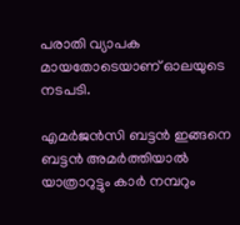പരാതി വ്യാപക മായതോടെയാണ് ഓലയുടെ നടപടി.

എമർജൻസി ബട്ടൻ ഇങ്ങനെ ബട്ടൻ അമർത്തിയാൽ യാത്രാറുട്ടും കാർ നമ്പറും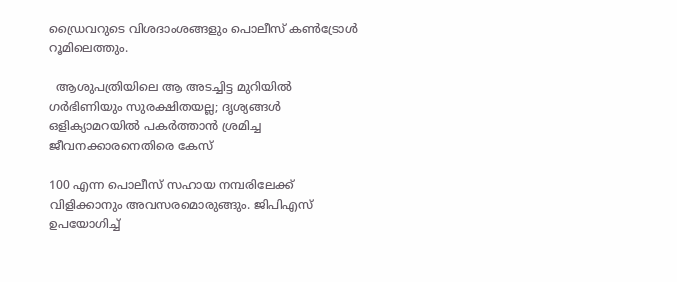ഡ്രൈവറുടെ വിശദാംശങ്ങളും പൊലീസ് കൺട്രോൾ റൂമിലെത്തും.

  ആശുപത്രിയിലെ ആ അടച്ചിട്ട മുറിയിൽ ഗർഭിണിയും സുരക്ഷിതയല്ല; ദൃശ്യങ്ങൾ ഒളിക്യാമറയിൽ പകർത്താൻ ശ്രമിച്ച ജീവനക്കാരനെതിരെ കേസ്

100 എന്ന പൊലീസ് സഹായ നമ്പരിലേക്ക് വിളിക്കാനും അവസരമൊരുങ്ങും. ജിപിഎസ് ഉപയോഗിച്ച്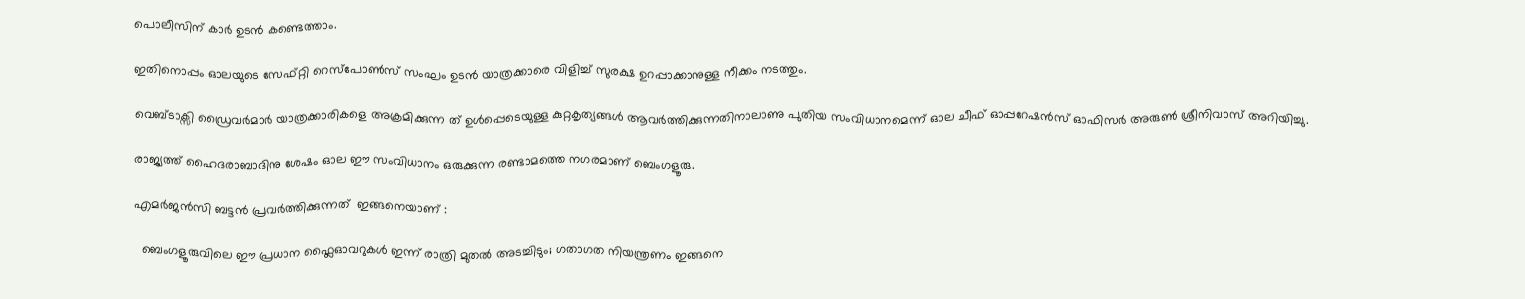പൊലീസിന് കാർ ഉടൻ കണ്ടെത്താം.

ഇതിനൊപ്പം ഓലയുടെ സേഫ്റ്റി റെസ്പോൺസ് സംഘം ഉടൻ യാത്രക്കാരെ വിളിച്ച് സുരക്ഷ ഉറപ്പാക്കാനുള്ള നീക്കം നടത്തും.

വെബ്ടാക്സി ഡ്രൈവർമാർ യാത്രക്കാരികളെ അക്രമിക്കുന്ന ത് ഉൾപ്പെടെയുള്ള കുറ്റകൃത്യങ്ങൾ ആവർത്തിക്കുന്നതിനാലാണു പുതിയ സംവിധാനമെന്ന് ഓല ചീഫ് ഓപ്പറേഷൻസ് ഓഫിസർ അരുൺ ശ്രീനിവാസ് അറിയിച്ചു.

രാജ്യത്ത് ഹൈദരാബാദിനു ശേഷം ഓല ഈ സംവിധാനം ഒരുക്കുന്ന രണ്ടാമത്തെ നഗരമാണ് ബെംഗളൂരു.

എമർജൻസി ബട്ടൻ പ്രവര്‍ത്തിക്കുന്നത്  ഇങ്ങനെയാണ് :

  ബെംഗളൂരുവിലെ ഈ പ്രധാന ഫ്ലൈഓവറുകൾ ഇന്ന് രാത്രി മുതൽ അടച്ചിടും; ഗതാഗത നിയന്ത്രണം ഇങ്ങനെ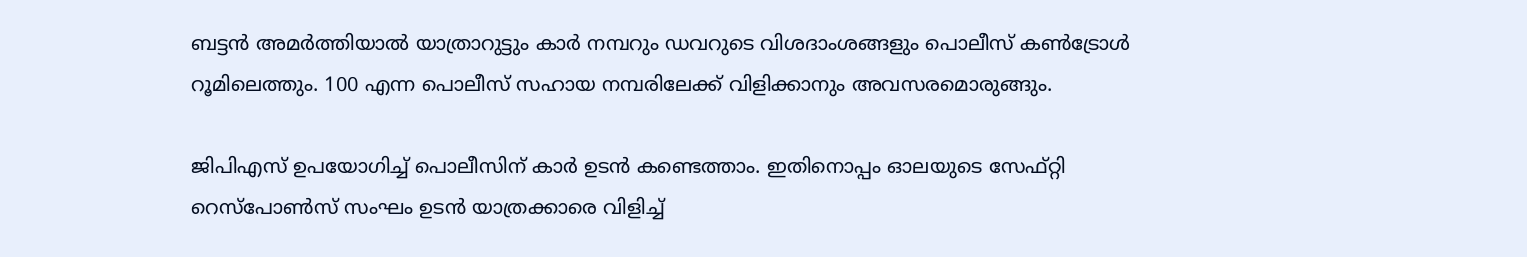ബട്ടൻ അമർത്തിയാൽ യാത്രാറുട്ടും കാർ നമ്പറും ഡവറുടെ വിശദാംശങ്ങളും പൊലീസ് കൺട്രോൾ റൂമിലെത്തും. 100 എന്ന പൊലീസ് സഹായ നമ്പരിലേക്ക് വിളിക്കാനും അവസരമൊരുങ്ങും.

ജിപിഎസ് ഉപയോഗിച്ച് പൊലീസിന് കാർ ഉടൻ കണ്ടെത്താം. ഇതിനൊപ്പം ഓലയുടെ സേഫ്റ്റി റെസ്പോൺസ് സംഘം ഉടൻ യാത്രക്കാരെ വിളിച്ച്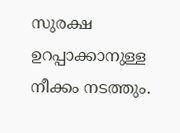സുരക്ഷ ഉറപ്പാക്കാനുള്ള നീക്കം നടത്തും.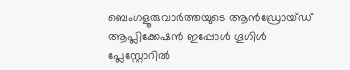ബെംഗളൂരുവാർത്തയുടെ ആൻഡ്രോയ്ഡ് ആപ്ലിക്കേഷൻ ഇപ്പോൾ ഗൂഗിൾ പ്ലേസ്റ്റോറിൽ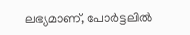ലഭ്യമാണ്, പോർട്ടലിൽ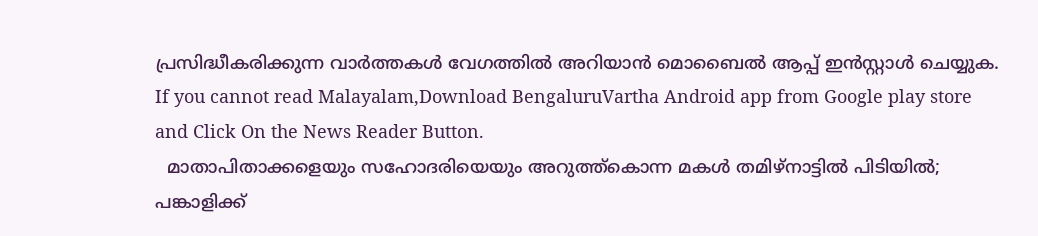പ്രസിദ്ധീകരിക്കുന്ന വാർത്തകൾ വേഗത്തിൽ അറിയാൻ മൊബൈൽ ആപ്പ് ഇൻസ്റ്റാൾ ചെയ്യുക. If you cannot read Malayalam,Download BengaluruVartha Android app from Google play store and Click On the News Reader Button.
  മാതാപിതാക്കളെയും സഹോദരിയെയും അറുത്ത്കൊന്ന മകൾ തമിഴ്നാട്ടിൽ പിടിയിൽ; പങ്കാളിക്ക്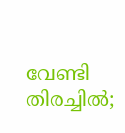വേണ്ടി തിരച്ചിൽ;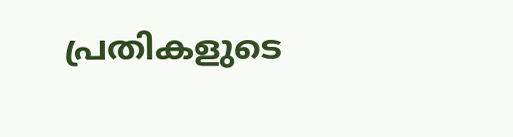പ്രതികളുടെ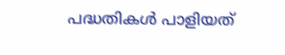പദ്ധതികൾ പാളിയത്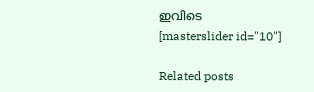ഇവിടെ
[masterslider id="10"]

Related posts